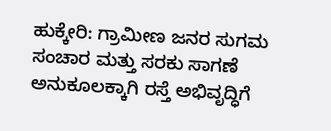ಹುಕ್ಕೇರಿ: ಗ್ರಾಮೀಣ ಜನರ ಸುಗಮ ಸಂಚಾರ ಮತ್ತು ಸರಕು ಸಾಗಣೆ ಅನುಕೂಲಕ್ಕಾಗಿ ರಸ್ತೆ ಅಭಿವೃದ್ಧಿಗೆ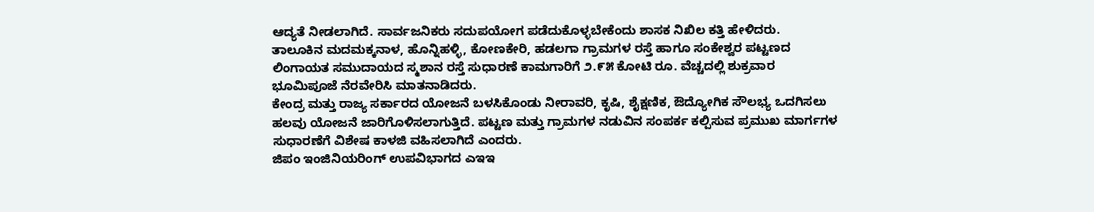ಆದ್ಯತೆ ನೀಡಲಾಗಿದೆ. ಸಾರ್ವಜನಿಕರು ಸದುಪಯೋಗ ಪಡೆದುಕೊಳ್ಳಬೇಕೆಂದು ಶಾಸಕ ನಿಖಿಲ ಕತ್ತಿ ಹೇಳಿದರು.
ತಾಲೂಕಿನ ಮದಮಕ್ಕನಾಳ, ಹೊನ್ನಿಹಳ್ಳಿ, ಕೋಣಕೇರಿ, ಹಡಲಗಾ ಗ್ರಾಮಗಳ ರಸ್ತೆ ಹಾಗೂ ಸಂಕೇಶ್ವರ ಪಟ್ಟಣದ ಲಿಂಗಾಯತ ಸಮುದಾಯದ ಸ್ಮಶಾನ ರಸ್ತೆ ಸುಧಾರಣೆ ಕಾಮಗಾರಿಗೆ ೨.೯೫ ಕೋಟಿ ರೂ. ವೆಚ್ಚದಲ್ಲಿ ಶುಕ್ರವಾರ ಭೂಮಿಪೂಜೆ ನೆರವೇರಿಸಿ ಮಾತನಾಡಿದರು.
ಕೇಂದ್ರ ಮತ್ತು ರಾಜ್ಯ ಸರ್ಕಾರದ ಯೋಜನೆ ಬಳಸಿಕೊಂಡು ನೀರಾವರಿ, ಕೃಷಿ, ಶೈಕ್ಷಣಿಕ, ಔದ್ಯೋಗಿಕ ಸೌಲಭ್ಯ ಒದಗಿಸಲು ಹಲವು ಯೋಜನೆ ಜಾರಿಗೊಳಿಸಲಾಗುತ್ತಿದೆ. ಪಟ್ಟಣ ಮತ್ತು ಗ್ರಾಮಗಳ ನಡುವಿನ ಸಂಪರ್ಕ ಕಲ್ಪಿಸುವ ಪ್ರಮುಖ ಮಾರ್ಗಗಳ ಸುಧಾರಣೆಗೆ ವಿಶೇಷ ಕಾಳಜಿ ವಹಿಸಲಾಗಿದೆ ಎಂದರು.
ಜಿಪಂ ಇಂಜಿನಿಯರಿಂಗ್ ಉಪವಿಭಾಗದ ಎಇಇ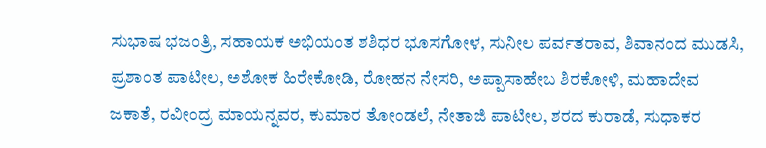ಸುಭಾಷ ಭಜಂತ್ರಿ, ಸಹಾಯಕ ಅಭಿಯಂತ ಶಶಿಧರ ಭೂಸಗೋಳ, ಸುನೀಲ ಪರ್ವತರಾವ, ಶಿವಾನಂದ ಮುಡಸಿ, ಪ್ರಶಾಂತ ಪಾಟೀಲ, ಅಶೋಕ ಹಿರೇಕೋಡಿ, ರೋಹನ ನೇಸರಿ, ಅಪ್ಪಾಸಾಹೇಬ ಶಿರಕೋಳಿ, ಮಹಾದೇವ ಜಕಾತೆ, ರವೀಂದ್ರ ಮಾಯನ್ನವರ, ಕುಮಾರ ತೋಂಡಲೆ, ನೇತಾಜಿ ಪಾಟೀಲ, ಶರದ ಕುರಾಡೆ, ಸುಧಾಕರ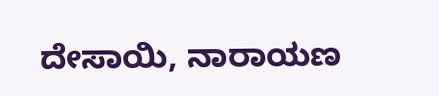ದೇಸಾಯಿ, ನಾರಾಯಣ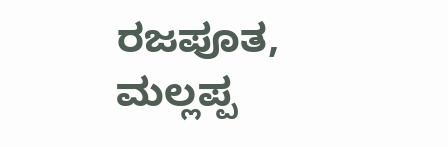ರಜಪೂತ, ಮಲ್ಲಪ್ಪ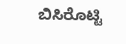ಬಿಸಿರೊಟ್ಟಿ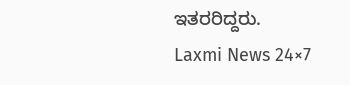ಇತರರಿದ್ದರು.
Laxmi News 24×7